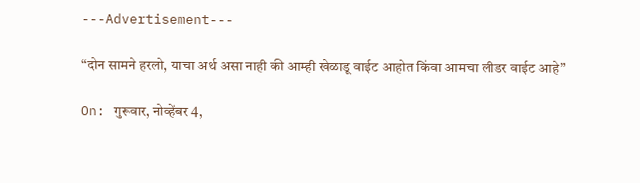---Advertisement---

“दोन सामने हरलो, याचा अर्थ असा नाही की आम्ही खेळाडू वाईट आहोत किंवा आमचा लीडर वाईट आहे”

On: गुरूवार, नोव्हेंबर 4,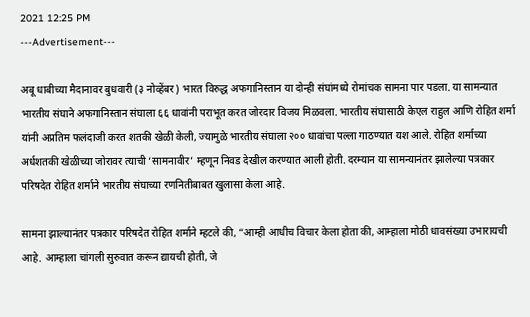2021 12:25 PM
---Advertisement---

अबू धाबीच्या मैदानावर बुधवारी (३ नोव्हेंबर) भारत विरुद्ध अफगानिस्तान या दोन्ही संघांमध्ये रोमांचक सामना पार पडला. या सामन्यात भारतीय संघाने अफगानिस्तान संघाला ६६ धावांनी पराभूत करत जोरदार विजय मिळवला. भारतीय संघासाठी केएल राहुल आणि रोहित शर्मा यांनी अप्रतिम फलंदाजी करत शतकी खेळी केली, ज्यामुळे भारतीय संघाला २०० धावांचा पल्ला गाठण्यात यश आले. रोहित शर्माच्या अर्धशतकी खेळीच्या जोरावर त्याची ‘सामनावीर’ म्हणून निवड देखील करण्यात आली होती. दरम्यान या सामन्यानंतर झालेल्या पत्रकार परिषदेत रोहित शर्माने भारतीय संघाच्या रणनितीबाबत खुलासा केला आहे.

सामना झाल्यानंतर पत्रकार परिषदेत रोहित शर्माने म्हटले की, “आम्ही आधीच विचार केला होता की, आम्हाला मोठी धावसंख्या उभारायची आहे. आम्हाला चांगली सुरुवात करून द्यायची होती, जे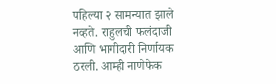पहिल्या २ सामन्यात झाले नव्हते. राहुलची फलंदाजी आणि भागीदारी निर्णायक ठरली. आम्ही नाणेफेक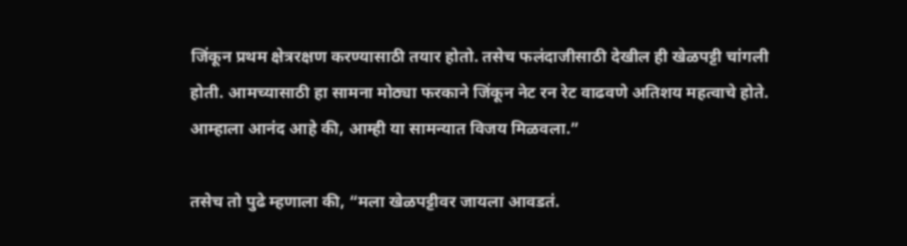जिंकून प्रथम क्षेत्ररक्षण करण्यासाठी तयार होतो. तसेच फलंदाजीसाठी देखील ही खेळपट्टी चांगली होती. आमच्यासाठी हा सामना मोठ्या फरकाने जिंकून नेट रन रेट वाढवणे अतिशय महत्वाचे होते. आम्हाला आनंद आहे की, आम्ही या सामन्यात विजय मिळवला.”

तसेच तो पुढे म्हणाला की, “मला खेळपट्टीवर जायला आवडतं.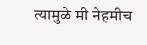त्यामुळे मी नेहमीच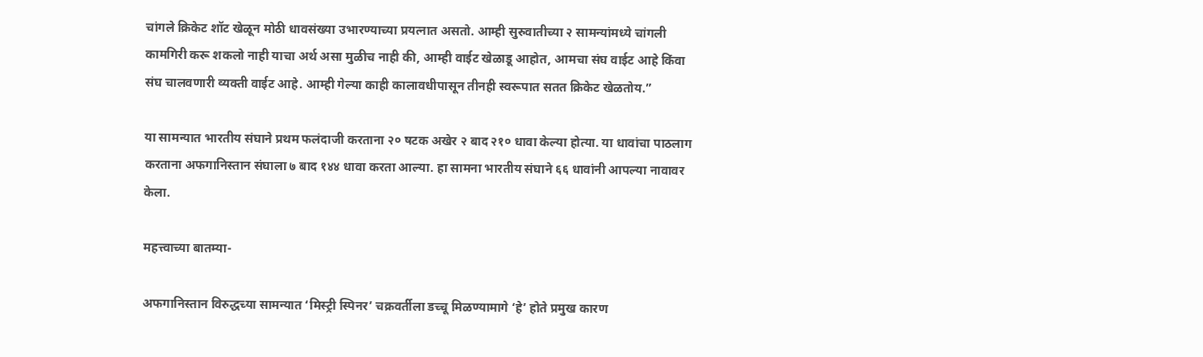चांगले क्रिकेट शॉट खेळून मोठी धावसंख्या उभारण्याच्या प्रयत्नात असतो. आम्ही सुरुवातीच्या २ सामन्यांमध्ये चांगली कामगिरी करू शकलो नाही याचा अर्थ असा मुळीच नाही की, आम्ही वाईट खेळाडू आहोत, आमचा संघ वाईट आहे किंवा संघ चालवणारी व्यक्ती वाईट आहे. आम्ही गेल्या काही कालावधीपासून तीनही स्वरूपात सतत क्रिकेट खेळतोय.”

या सामन्यात भारतीय संघाने प्रथम फलंदाजी करताना २० षटक अखेर २ बाद २१० धावा केल्या होत्या. या धावांचा पाठलाग करताना अफगानिस्तान संघाला ७ बाद १४४ धावा करता आल्या. हा सामना भारतीय संघाने ६६ धावांनी आपल्या नावावर केला.

महत्त्वाच्या बातम्या-

अफगानिस्तान विरुद्धच्या सामन्यात ‘मिस्ट्री स्पिनर’ चक्रवर्तीला डच्चू मिळण्यामागे ‘हे’ होते प्रमुख कारण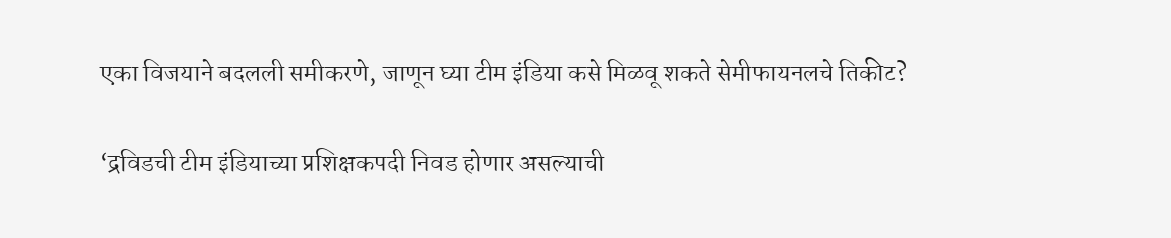एका विजयाने बदलली समीकरणे, जाणून घ्या टीम इंडिया कसे मिळवू शकते सेमीफायनलचे तिकीट?

‘द्रविडची टीम इंडियाच्या प्रशिक्षकपदी निवड होणार असल्याची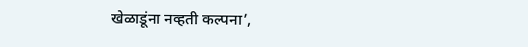खेळाडूंना नव्हती कल्पना’,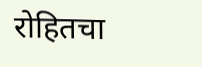रोहितचा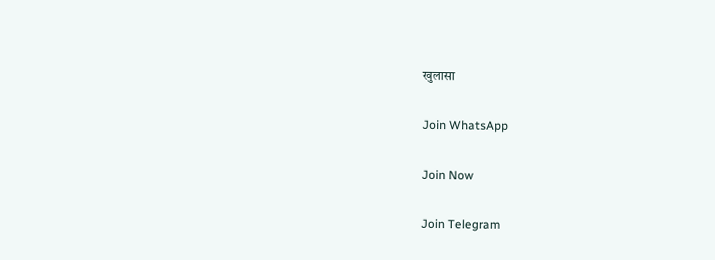खुलासा

Join WhatsApp

Join Now

Join Telegram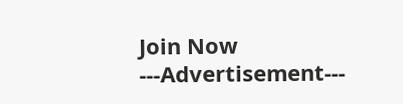Join Now
---Advertisement---